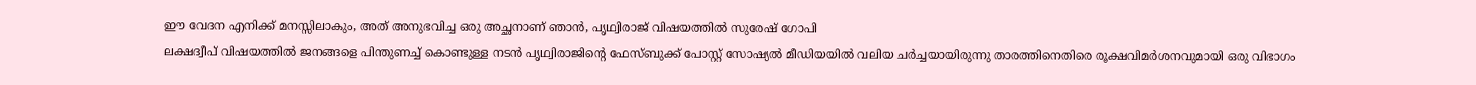ഈ വേദന എനിക്ക് മനസ്സിലാകും, അത് അനുഭവിച്ച ഒരു അച്ഛനാണ് ഞാൻ, പൃഥ്വിരാജ് വിഷയത്തിൽ സുരേഷ് ഗോപി
ലക്ഷദ്വീപ് വിഷയത്തിൽ ജനങ്ങളെ പിന്തുണച്ച് കൊണ്ടുള്ള നടൻ പൃഥ്വിരാജിന്റെ ഫേസ്ബുക്ക് പോസ്റ്റ് സോഷ്യൽ മീഡിയയിൽ വലിയ ചർച്ചയായിരുന്നു താരത്തിനെതിരെ രൂക്ഷവിമർശനവുമായി ഒരു വിഭാഗം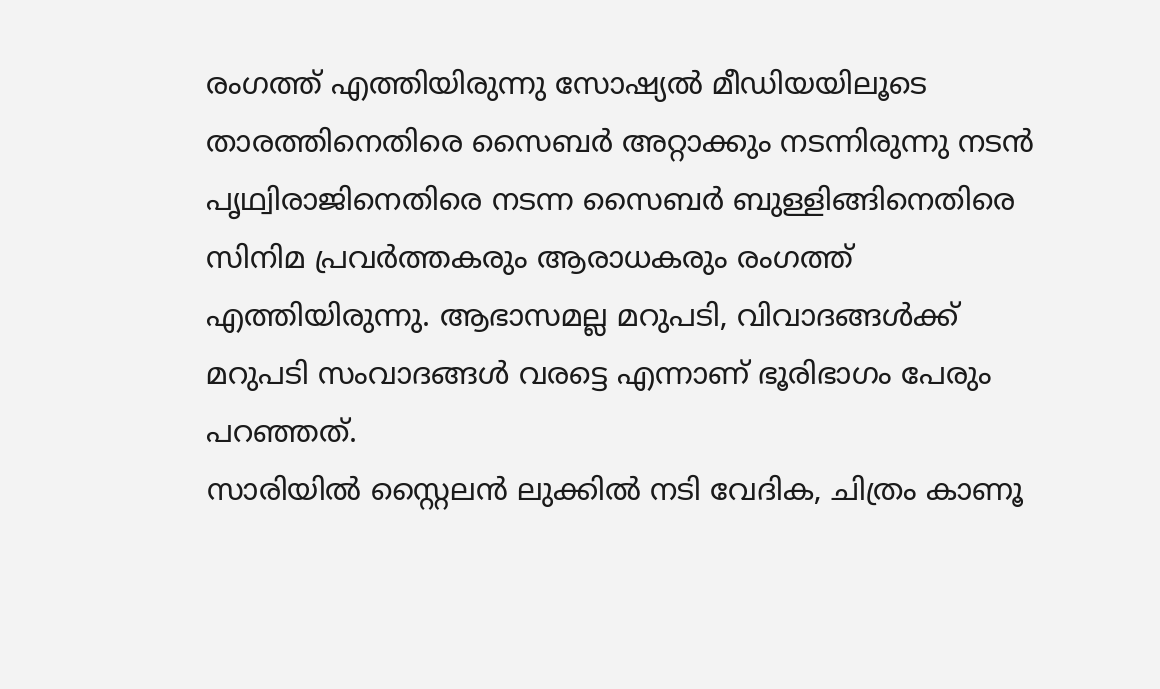രംഗത്ത് എത്തിയിരുന്നു സോഷ്യൽ മീഡിയയിലൂടെ താരത്തിനെതിരെ സൈബർ അറ്റാക്കും നടന്നിരുന്നു നടൻ പൃഥ്വിരാജിനെതിരെ നടന്ന സൈബർ ബുള്ളിങ്ങിനെതിരെ സിനിമ പ്രവർത്തകരും ആരാധകരും രംഗത്ത് എത്തിയിരുന്നു. ആഭാസമല്ല മറുപടി, വിവാദങ്ങൾക്ക് മറുപടി സംവാദങ്ങൾ വരട്ടെ എന്നാണ് ഭൂരിഭാഗം പേരും പറഞ്ഞത്.
സാരിയിൽ സ്റ്റൈലൻ ലുക്കിൽ നടി വേദിക, ചിത്രം കാണൂ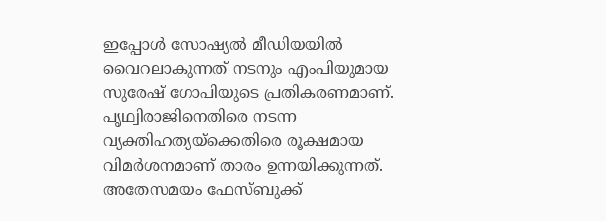ഇപ്പോൾ സോഷ്യൽ മീഡിയയിൽ വൈറലാകുന്നത് നടനും എംപിയുമായ സുരേഷ് ഗോപിയുടെ പ്രതികരണമാണ്. പൃഥ്വിരാജിനെതിരെ നടന്ന വ്യക്തിഹത്യയ്ക്കെതിരെ രൂക്ഷമായ വിമർശനമാണ് താരം ഉന്നയിക്കുന്നത്. അതേസമയം ഫേസ്ബുക്ക്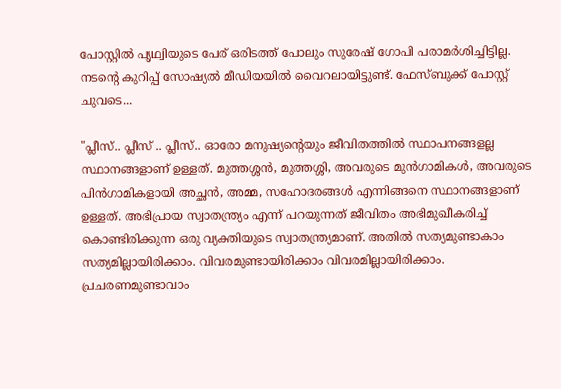പോസ്റ്റിൽ പൃഥ്വിയുടെ പേര് ഒരിടത്ത് പോലും സുരേഷ് ഗോപി പരാമർശിച്ചിട്ടില്ല. നടന്റെ കുറിപ്പ് സോഷ്യൽ മീഡിയയിൽ വൈറലായിട്ടുണ്ട്. ഫേസ്ബുക്ക് പോസ്റ്റ് ചുവടെ...

"പ്ലീസ്.. പ്ലീസ് .. പ്ലീസ്.. ഓരോ മനുഷ്യന്റെയും ജീവിതത്തിൽ സ്ഥാപനങ്ങളല്ല സ്ഥാനങ്ങളാണ് ഉള്ളത്. മുത്തശ്ശൻ, മുത്തശ്ശി, അവരുടെ മുൻഗാമികൾ, അവരുടെ പിൻഗാമികളായി അച്ഛൻ, അമ്മ, സഹോദരങ്ങൾ എന്നിങ്ങനെ സ്ഥാനങ്ങളാണ് ഉള്ളത്. അഭിപ്രായ സ്വാതന്ത്ര്യം എന്ന് പറയുന്നത് ജീവിതം അഭിമുഖീകരിച്ച് കൊണ്ടിരിക്കുന്ന ഒരു വ്യക്തിയുടെ സ്വാതന്ത്ര്യമാണ്. അതിൽ സത്യമുണ്ടാകാം സത്യമില്ലായിരിക്കാം. വിവരമുണ്ടായിരിക്കാം വിവരമില്ലായിരിക്കാം. പ്രചരണമുണ്ടാവാം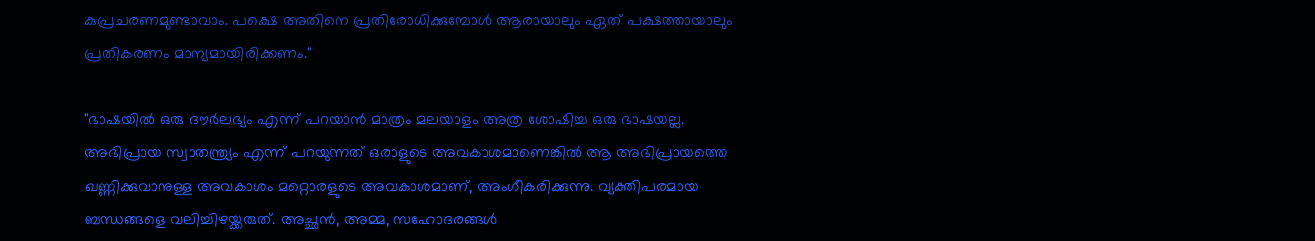കുപ്രചരണമുണ്ടാവാം. പക്ഷെ അതിനെ പ്രതിരോധിക്കുമ്പോൾ ആരായാലും ഏത് പക്ഷത്തായാലും പ്രതികരണം മാന്യമായിരിക്കണം."

"ഭാഷയിൽ ഒരു ദൗർലഭ്യം എന്ന് പറയാൻ മാത്രം മലയാളം അത്ര ശോഷിച്ച ഒരു ഭാഷയല്ല. അഭിപ്രായ സ്വാതന്ത്ര്യം എന്ന് പറയുന്നത് ഒരാളുടെ അവകാശമാണെങ്കിൽ ആ അഭിപ്രായത്തെ ഖണ്ണിക്കുവാനുള്ള അവകാശം മറ്റൊരളുടെ അവകാശമാണ്, അംഗീകരിക്കുന്നു. വ്യക്തിപരമായ ബന്ധങ്ങളെ വലിച്ചിഴയ്ക്കരുത്. അച്ഛൻ, അമ്മ, സഹോദരങ്ങൾ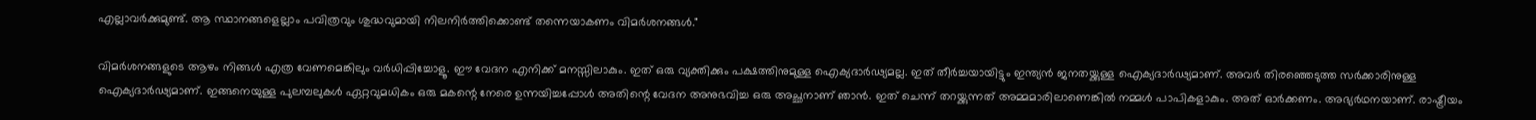എല്ലാവർക്കുമുണ്ട്. ആ സ്ഥാനങ്ങളെല്ലാം പവിത്രവും ശുദ്ധവുമായി നിലനിർത്തിക്കൊണ്ട് തന്നെയാകണം വിമർശനങ്ങൾ."

വിമർശനങ്ങളുടെ ആഴം നിങ്ങൾ എത്ര വേണമെങ്കിലും വർധിപ്പിച്ചോളൂ. ഈ വേദന എനിക്ക് മനസ്സിലാകും. ഇത് ഒരു വ്യക്തിക്കും പക്ഷത്തിനുമുള്ള ഐക്യദാർഢ്യമല്ല. ഇത് തീർച്ചയായിട്ടും ഇന്ത്യൻ ജനതയ്ക്കുള്ള ഐക്യദാർഢ്യമാണ്. അവർ തിരഞ്ഞെടുത്ത സർക്കാരിനുള്ള ഐക്യദാർഢ്യമാണ്. ഇങ്ങനെയുള്ള പുലമ്പലുകൾ ഏറ്റവുമധികം ഒരു മകന്റെ നേരെ ഉന്നയിച്ചപ്പോൾ അതിന്റെ വേദന അനുഭവിച്ച ഒരു അച്ഛനാണ് ഞാൻ. ഇത് ചെന്ന് തറയ്ക്കുന്നത് അമ്മമാരിലാണെങ്കിൽ നമ്മൾ പാപികളാകും. അത് ഓർക്കണം. അഭ്യർഥനയാണ്. രാഷ്ട്രീയം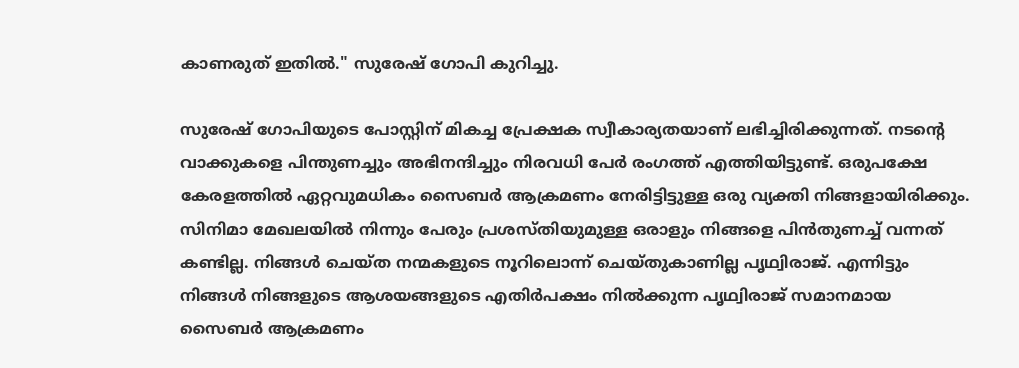കാണരുത് ഇതിൽ." സുരേഷ് ഗോപി കുറിച്ചു.

സുരേഷ് ഗോപിയുടെ പോസ്റ്റിന് മികച്ച പ്രേക്ഷക സ്വീകാര്യതയാണ് ലഭിച്ചിരിക്കുന്നത്. നടന്റെ വാക്കുകളെ പിന്തുണച്ചും അഭിനന്ദിച്ചും നിരവധി പേർ രംഗത്ത് എത്തിയിട്ടുണ്ട്. ഒരുപക്ഷേ കേരളത്തിൽ ഏറ്റവുമധികം സൈബർ ആക്രമണം നേരിട്ടിട്ടുള്ള ഒരു വ്യക്തി നിങ്ങളായിരിക്കും. സിനിമാ മേഖലയിൽ നിന്നും പേരും പ്രശസ്തിയുമുള്ള ഒരാളും നിങ്ങളെ പിൻതുണച്ച് വന്നത് കണ്ടില്ല. നിങ്ങൾ ചെയ്ത നന്മകളുടെ നൂറിലൊന്ന് ചെയ്തുകാണില്ല പൃഥ്വിരാജ്. എന്നിട്ടും നിങ്ങൾ നിങ്ങളുടെ ആശയങ്ങളുടെ എതിർപക്ഷം നിൽക്കുന്ന പൃഥ്വിരാജ് സമാനമായ സൈബർ ആക്രമണം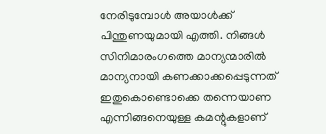നേരിടുമ്പോൾ അയാൾക്ക് പിന്തുണയുമായി എത്തി. നിങ്ങൾ സിനിമാരംഗത്തെ മാന്യന്മാരിൽ മാന്യനായി കണക്കാക്കപ്പെടുന്നത് ഇതുകൊണ്ടൊക്കെ തന്നെയാണ എന്നിങ്ങനെയുള്ള കമന്റുകളാണ്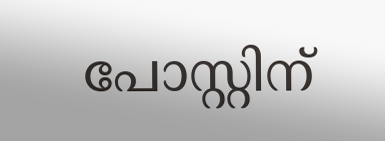പോസ്റ്റിന്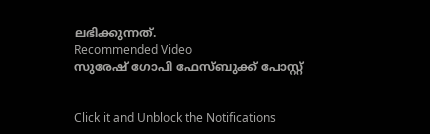ലഭിക്കുന്നത്.
Recommended Video
സുരേഷ് ഗോപി ഫേസ്ബുക്ക് പോസ്റ്റ്


Click it and Unblock the Notifications